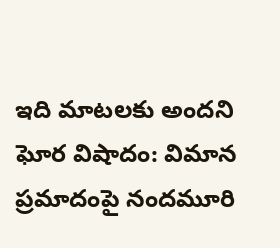ఇది మాటలకు అందని ఘోర విషాదం: విమాన ప్రమాదంపై నందమూరి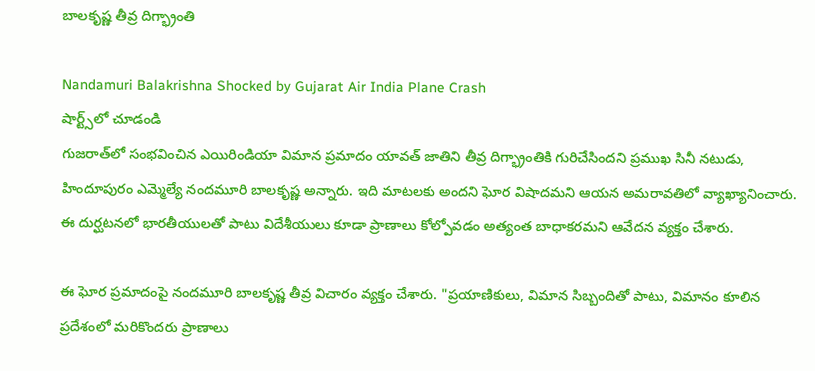బాలకృష్ణ తీవ్ర దిగ్భ్రాంతి

Nandamuri Balakrishna Shocked by Gujarat Air India Plane Crash
షార్ట్స్‌లో చూడండి
గుజరాత్‌లో సంభవించిన ఎయిరిండియా విమాన ప్రమాదం యావత్ జాతిని తీవ్ర దిగ్భ్రాంతికి గురిచేసిందని ప్రముఖ సినీ నటుడు, హిందూపురం ఎమ్మెల్యే నందమూరి బాలకృష్ణ అన్నారు. ఇది మాటలకు అందని ఘోర విషాదమని ఆయన అమరావతిలో వ్యాఖ్యానించారు. ఈ దుర్ఘటనలో భారతీయులతో పాటు విదేశీయులు కూడా ప్రాణాలు కోల్పోవడం అత్యంత బాధాకరమని ఆవేదన వ్యక్తం చేశారు.

ఈ ఘోర ప్రమాదంపై నందమూరి బాలకృష్ణ తీవ్ర విచారం వ్యక్తం చేశారు. "ప్రయాణికులు, విమాన సిబ్బందితో పాటు, విమానం కూలిన ప్రదేశంలో మరికొందరు ప్రాణాలు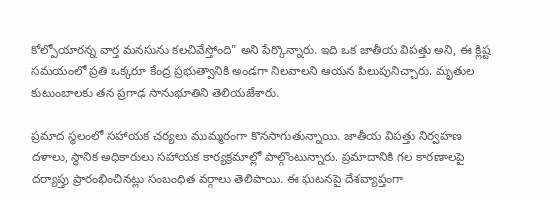కోల్పోయారన్న వార్త మనసును కలచివేస్తోంది" అని పేర్కొన్నారు. ఇది ఒక జాతీయ విపత్తు అని, ఈ క్లిష్ట సమయంలో ప్రతి ఒక్కరూ కేంద్ర ప్రభుత్వానికి అండగా నిలవాలని ఆయన పిలుపునిచ్చారు. మృతుల కుటుంబాలకు తన ప్రగాఢ సానుభూతిని తెలియజేశారు.

ప్రమాద స్థలంలో సహాయక చర్యలు ముమ్మరంగా కొనసాగుతున్నాయి. జాతీయ విపత్తు నిర్వహణ దళాలు, స్థానిక అధికారులు సహాయక కార్యక్రమాల్లో పాల్గొంటున్నారు. ప్రమాదానికి గల కారణాలపై దర్యాప్తు ప్రారంభించినట్లు సంబంధిత వర్గాలు తెలిపాయి. ఈ ఘటనపై దేశవ్యాప్తంగా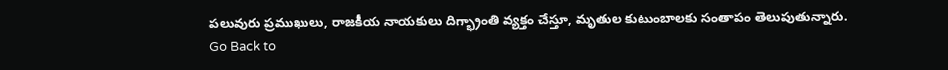పలువురు ప్రముఖులు, రాజకీయ నాయకులు దిగ్భ్రాంతి వ్యక్తం చేస్తూ, మృతుల కుటుంబాలకు సంతాపం తెలుపుతున్నారు.
Go Back to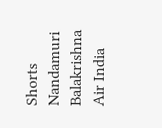Shorts
Nandamuri Balakrishna
Air India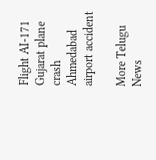Flight AI-171
Gujarat plane crash
Ahmedabad airport accident

More Telugu News